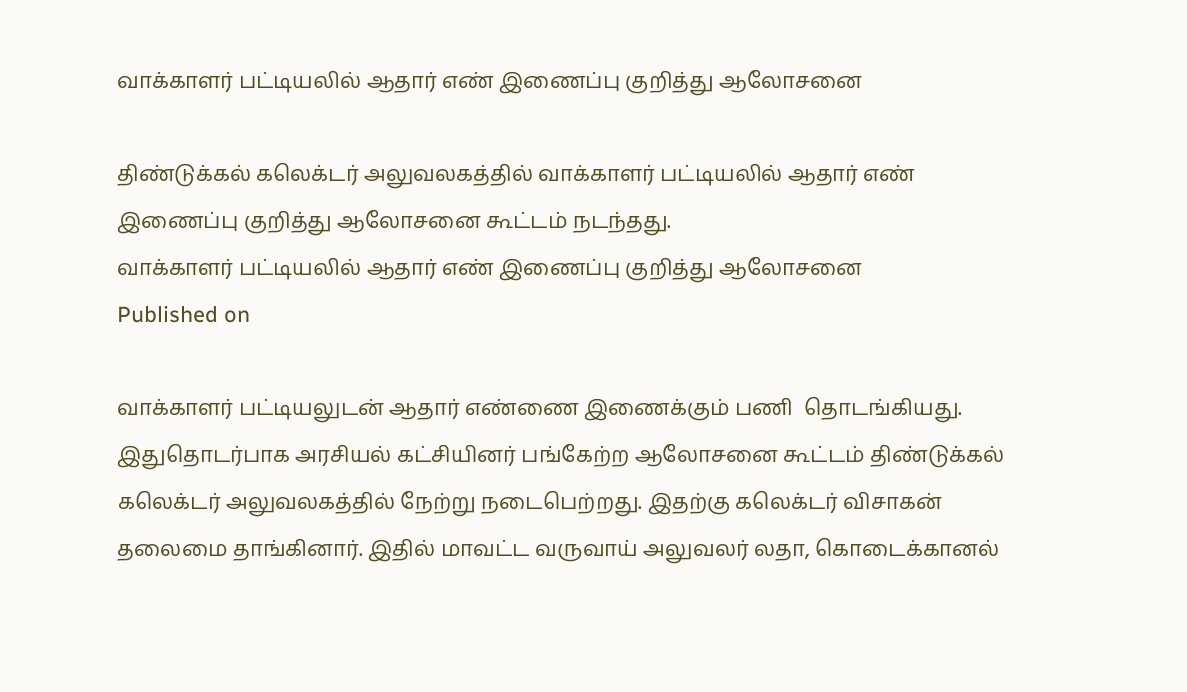வாக்காளர் பட்டியலில் ஆதார் எண் இணைப்பு குறித்து ஆலோசனை

திண்டுக்கல் கலெக்டர் அலுவலகத்தில் வாக்காளர் பட்டியலில் ஆதார் எண் இணைப்பு குறித்து ஆலோசனை கூட்டம் நடந்தது.
வாக்காளர் பட்டியலில் ஆதார் எண் இணைப்பு குறித்து ஆலோசனை
Published on

வாக்காளர் பட்டியலுடன் ஆதார் எண்ணை இணைக்கும் பணி  தொடங்கியது. இதுதொடர்பாக அரசியல் கட்சியினர் பங்கேற்ற ஆலோசனை கூட்டம் திண்டுக்கல் கலெக்டர் அலுவலகத்தில் நேற்று நடைபெற்றது. இதற்கு கலெக்டர் விசாகன் தலைமை தாங்கினார். இதில் மாவட்ட வருவாய் அலுவலர் லதா, கொடைக்கானல்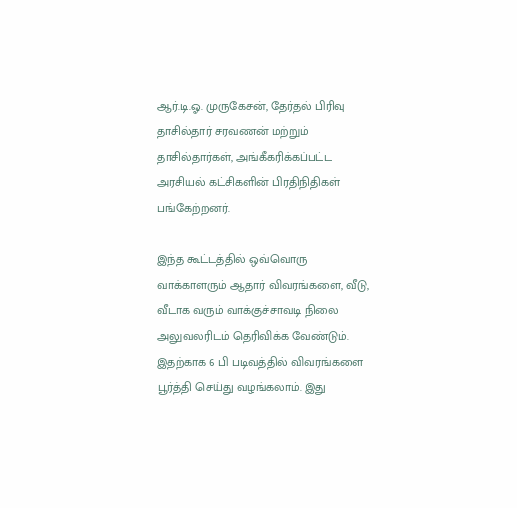ஆர்.டி.ஓ. முருகேசன், தேர்தல் பிரிவு தாசில்தார் சரவணன் மற்றும் தாசில்தார்கள், அங்கீகரிக்கப்பட்ட அரசியல் கட்சிகளின் பிரதிநிதிகள் பங்கேற்றனர்.

இந்த கூட்டத்தில் ஒவ்வொரு வாக்காளரும் ஆதார் விவரங்களை, வீடு, வீடாக வரும் வாக்குச்சாவடி நிலை அலுவலரிடம் தெரிவிக்க வேண்டும். இதற்காக 6 பி படிவத்தில் விவரங்களை பூர்த்தி செய்து வழங்கலாம். இது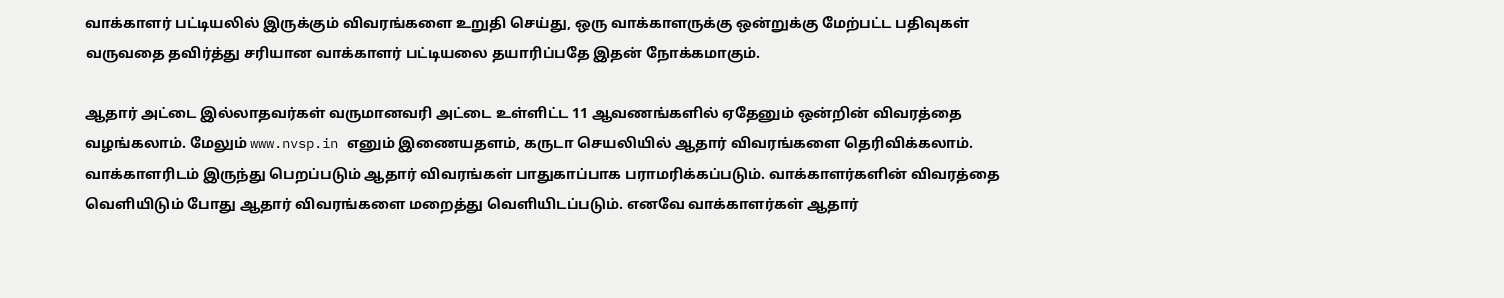வாக்காளர் பட்டியலில் இருக்கும் விவரங்களை உறுதி செய்து, ஒரு வாக்காளருக்கு ஒன்றுக்கு மேற்பட்ட பதிவுகள் வருவதை தவிர்த்து சரியான வாக்காளர் பட்டியலை தயாரிப்பதே இதன் நோக்கமாகும்.

ஆதார் அட்டை இல்லாதவர்கள் வருமானவரி அட்டை உள்ளிட்ட 11 ஆவணங்களில் ஏதேனும் ஒன்றின் விவரத்தை வழங்கலாம். மேலும் www.nvsp.in எனும் இணையதளம், கருடா செயலியில் ஆதார் விவரங்களை தெரிவிக்கலாம். வாக்காளரிடம் இருந்து பெறப்படும் ஆதார் விவரங்கள் பாதுகாப்பாக பராமரிக்கப்படும். வாக்காளர்களின் விவரத்தை வெளியிடும் போது ஆதார் விவரங்களை மறைத்து வெளியிடப்படும். எனவே வாக்காளர்கள் ஆதார்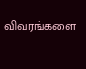விவரங்களை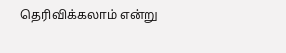தெரிவிக்கலாம் என்று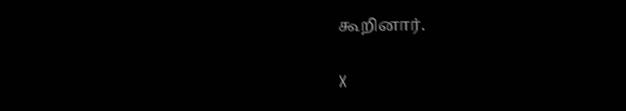கூறினார்.

X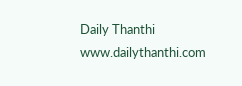Daily Thanthi
www.dailythanthi.com